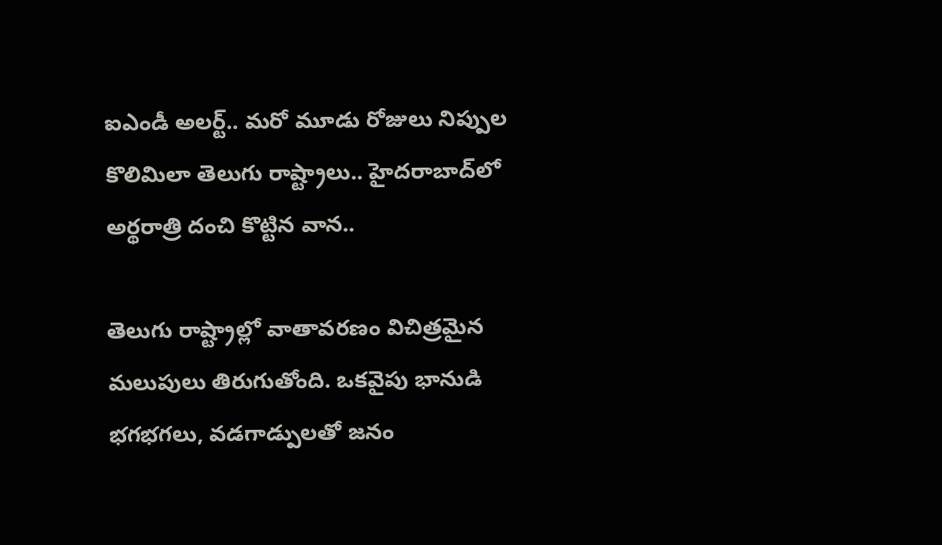ఐఎండీ అలర్ట్.. మరో మూడు రోజులు నిప్పుల కొలిమిలా తెలుగు రాష్ట్రాలు.. హైదరాబాద్‌లో అర్థరాత్రి దంచి కొట్టిన వాన..

తెలుగు రాష్ట్రాల్లో వాతావరణం విచిత్రమైన మలుపులు తిరుగుతోంది. ఒకవైపు భానుడి భగభగలు, వడగాడ్పులతో జనం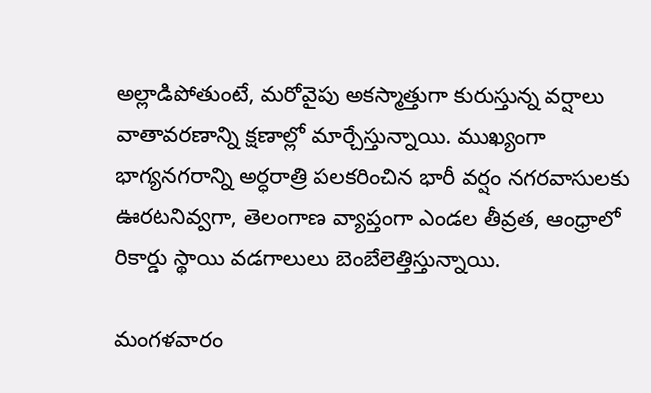అల్లాడిపోతుంటే, మరోవైపు అకస్మాత్తుగా కురుస్తున్న వర్షాలు వాతావరణాన్ని క్షణాల్లో మార్చేస్తున్నాయి. ముఖ్యంగా భాగ్యనగరాన్ని అర్ధరాత్రి పలకరించిన భారీ వర్షం నగరవాసులకు ఊరటనివ్వగా, తెలంగాణ వ్యాప్తంగా ఎండల తీవ్రత, ఆంధ్రాలో రికార్డు స్థాయి వడగాలులు బెంబేలెత్తిస్తున్నాయి.

మంగళవారం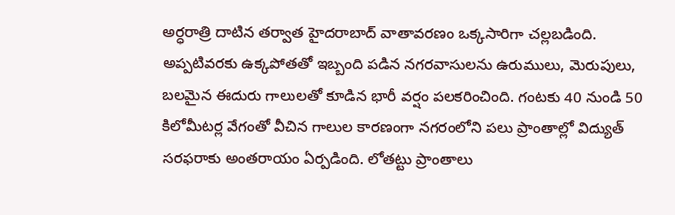అర్ధరాత్రి దాటిన తర్వాత హైదరాబాద్‌ వాతావరణం ఒక్కసారిగా చల్లబడింది. అప్పటివరకు ఉక్కపోతతో ఇబ్బంది పడిన నగరవాసులను ఉరుములు, మెరుపులు, బలమైన ఈదురు గాలులతో కూడిన భారీ వర్షం పలకరించింది. గంటకు 40 నుండి 50 కిలోమీటర్ల వేగంతో వీచిన గాలుల కారణంగా నగరంలోని పలు ప్రాంతాల్లో విద్యుత్ సరఫరాకు అంతరాయం ఏర్పడింది. లోతట్టు ప్రాంతాలు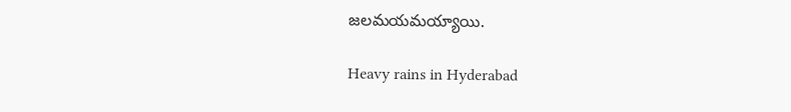జలమయమయ్యాయి.

Heavy rains in Hyderabad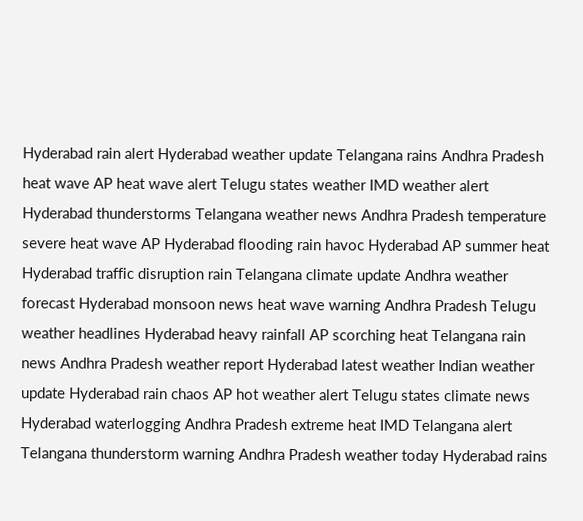Hyderabad rain alert Hyderabad weather update Telangana rains Andhra Pradesh heat wave AP heat wave alert Telugu states weather IMD weather alert Hyderabad thunderstorms Telangana weather news Andhra Pradesh temperature severe heat wave AP Hyderabad flooding rain havoc Hyderabad AP summer heat Hyderabad traffic disruption rain Telangana climate update Andhra weather forecast Hyderabad monsoon news heat wave warning Andhra Pradesh Telugu weather headlines Hyderabad heavy rainfall AP scorching heat Telangana rain news Andhra Pradesh weather report Hyderabad latest weather Indian weather update Hyderabad rain chaos AP hot weather alert Telugu states climate news Hyderabad waterlogging Andhra Pradesh extreme heat IMD Telangana alert Telangana thunderstorm warning Andhra Pradesh weather today Hyderabad rains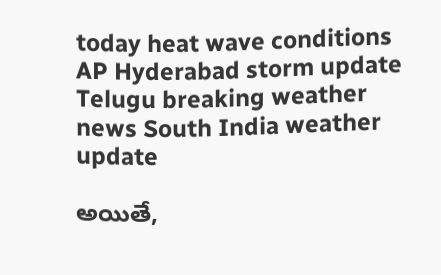today heat wave conditions AP Hyderabad storm update Telugu breaking weather news South India weather update

అయితే,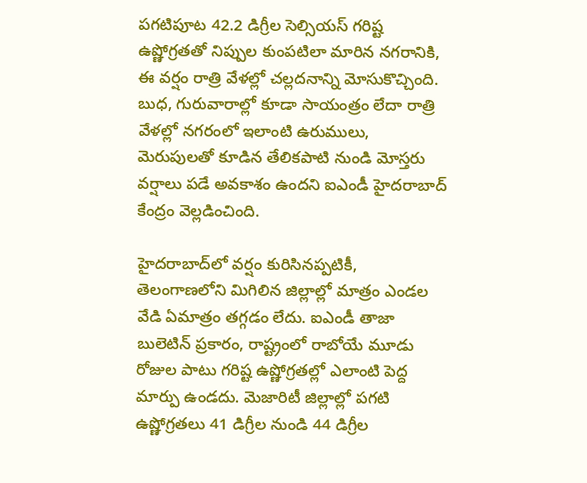పగటిపూట 42.2 డిగ్రీల సెల్సియస్ గరిష్ట ఉష్ణోగ్రతతో నిప్పుల కుంపటిలా మారిన నగరానికి, ఈ వర్షం రాత్రి వేళల్లో చల్లదనాన్ని మోసుకొచ్చింది. బుధ, గురువారాల్లో కూడా సాయంత్రం లేదా రాత్రి వేళల్లో నగరంలో ఇలాంటి ఉరుములు, మెరుపులతో కూడిన తేలికపాటి నుండి మోస్తరు వర్షాలు పడే అవకాశం ఉందని ఐఎండీ హైదరాబాద్ కేంద్రం వెల్లడించింది.

హైదరాబాద్‌లో వర్షం కురిసినప్పటికీ, తెలంగాణలోని మిగిలిన జిల్లాల్లో మాత్రం ఎండల వేడి ఏమాత్రం తగ్గడం లేదు. ఐఎండీ తాజా బులెటిన్ ప్రకారం, రాష్ట్రంలో రాబోయే మూడు రోజుల పాటు గరిష్ట ఉష్ణోగ్రతల్లో ఎలాంటి పెద్ద మార్పు ఉండదు. మెజారిటీ జిల్లాల్లో పగటి ఉష్ణోగ్రతలు 41 డిగ్రీల నుండి 44 డిగ్రీల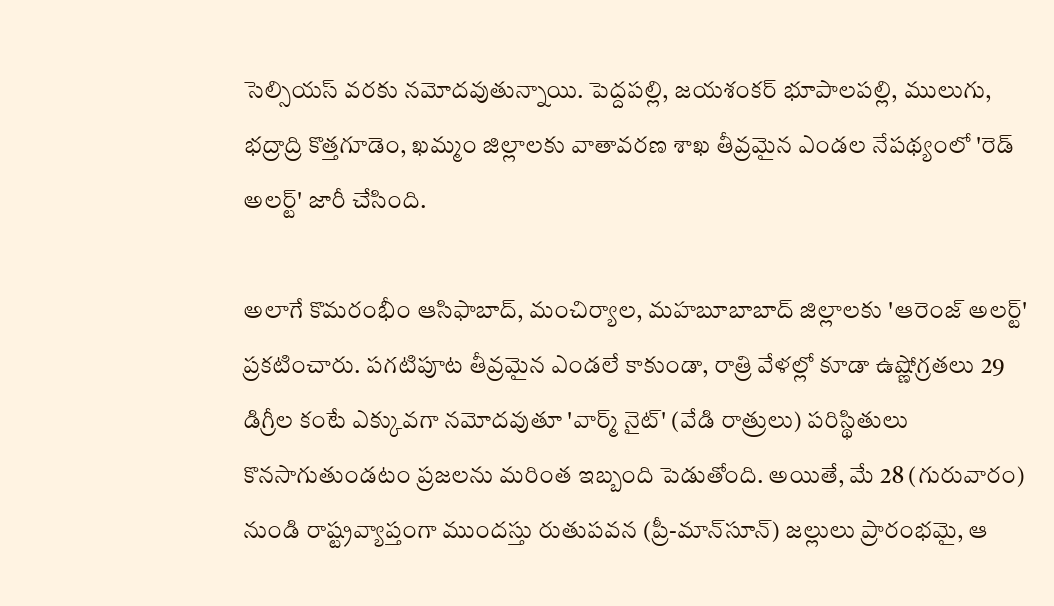సెల్సియస్ వరకు నమోదవుతున్నాయి. పెద్దపల్లి, జయశంకర్ భూపాలపల్లి, ములుగు, భద్రాద్రి కొత్తగూడెం, ఖమ్మం జిల్లాలకు వాతావరణ శాఖ తీవ్రమైన ఎండల నేపథ్యంలో 'రెడ్ అలర్ట్' జారీ చేసింది.

అలాగే కొమరంభీం ఆసిఫాబాద్, మంచిర్యాల, మహబూబాబాద్ జిల్లాలకు 'ఆరెంజ్ అలర్ట్' ప్రకటించారు. పగటిపూట తీవ్రమైన ఎండలే కాకుండా, రాత్రి వేళల్లో కూడా ఉష్ణోగ్రతలు 29 డిగ్రీల కంటే ఎక్కువగా నమోదవుతూ 'వార్మ్ నైట్' (వేడి రాత్రులు) పరిస్థితులు కొనసాగుతుండటం ప్రజలను మరింత ఇబ్బంది పెడుతోంది. అయితే, మే 28 (గురువారం) నుండి రాష్ట్రవ్యాప్తంగా ముందస్తు రుతుపవన (ప్రీ-మాన్‌సూన్) జల్లులు ప్రారంభమై, ఆ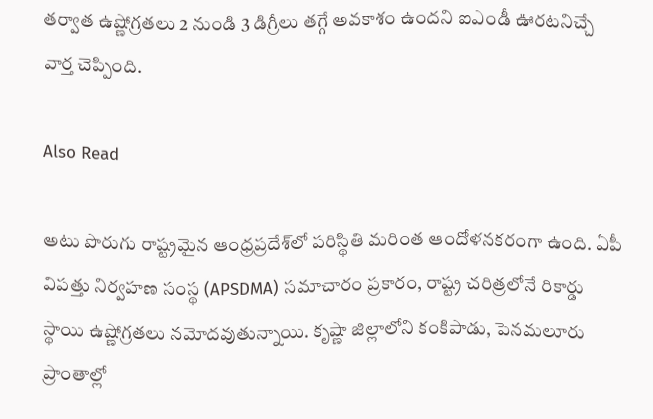తర్వాత ఉష్ణోగ్రతలు 2 నుండి 3 డిగ్రీలు తగ్గే అవకాశం ఉందని ఐఎండీ ఊరటనిచ్చే వార్త చెప్పింది.

Also Read

అటు పొరుగు రాష్ట్రమైన ఆంధ్రప్రదేశ్‌లో పరిస్థితి మరింత ఆందోళనకరంగా ఉంది. ఏపీ విపత్తు నిర్వహణ సంస్థ (APSDMA) సమాచారం ప్రకారం, రాష్ట్ర చరిత్రలోనే రికార్డు స్థాయి ఉష్ణోగ్రతలు నమోదవుతున్నాయి. కృష్ణా జిల్లాలోని కంకిపాడు, పెనమలూరు ప్రాంతాల్లో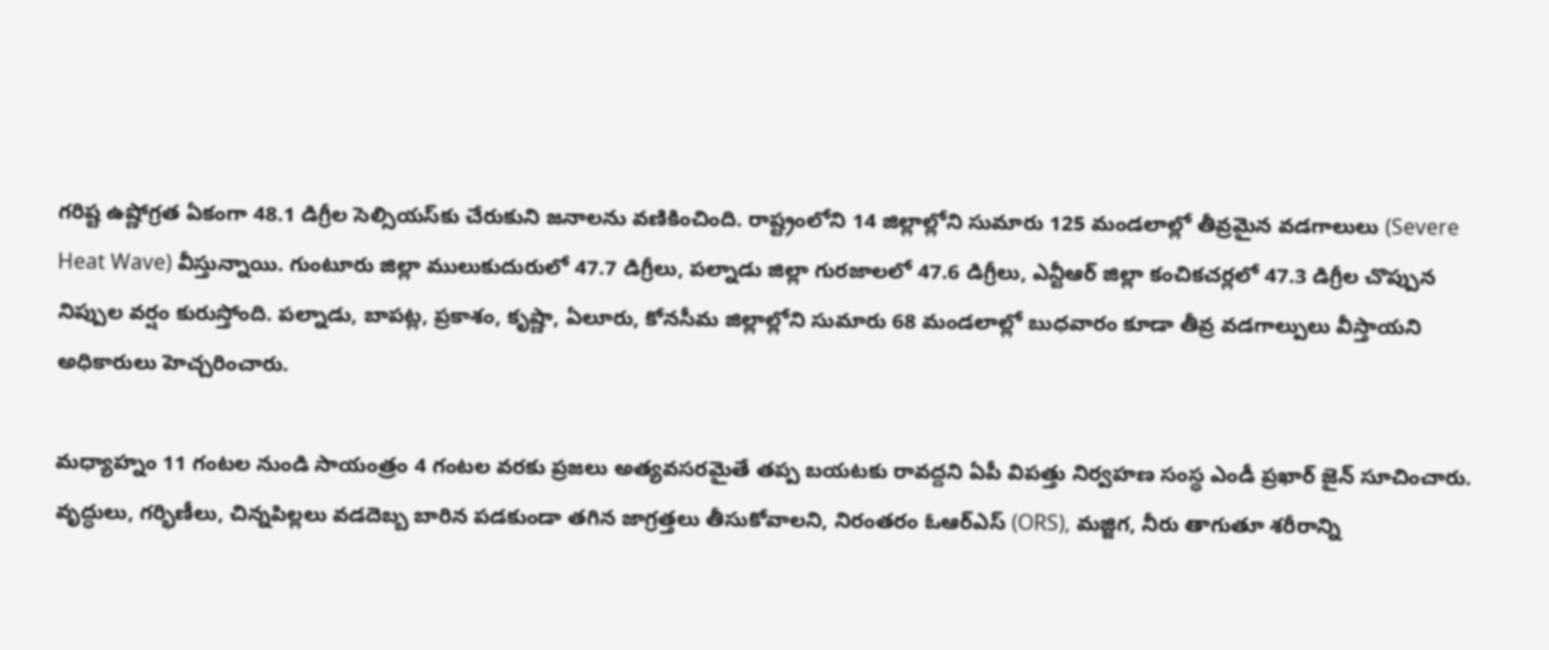గరిష్ట ఉష్ణోగ్రత ఏకంగా 48.1 డిగ్రీల సెల్సియస్‌కు చేరుకుని జనాలను వణికించింది. రాష్ట్రంలోని 14 జిల్లాల్లోని సుమారు 125 మండలాల్లో తీవ్రమైన వడగాలులు (Severe Heat Wave) వీస్తున్నాయి. గుంటూరు జిల్లా ములుకుదురులో 47.7 డిగ్రీలు, పల్నాడు జిల్లా గురజాలలో 47.6 డిగ్రీలు, ఎన్టీఆర్ జిల్లా కంచికచర్లలో 47.3 డిగ్రీల చొప్పున నిప్పుల వర్షం కురుస్తోంది. పల్నాడు, బాపట్ల, ప్రకాశం, కృష్ణా, ఏలూరు, కోనసీమ జిల్లాల్లోని సుమారు 68 మండలాల్లో బుధవారం కూడా తీవ్ర వడగాల్పులు వీస్తాయని అధికారులు హెచ్చరించారు.

మధ్యాహ్నం 11 గంటల నుండి సాయంత్రం 4 గంటల వరకు ప్రజలు అత్యవసరమైతే తప్ప బయటకు రావద్దని ఏపీ విపత్తు నిర్వహణ సంస్థ ఎండీ ప్రఖార్ జైన్ సూచించారు. వృద్ధులు, గర్భిణీలు, చిన్నపిల్లలు వడదెబ్బ బారిన పడకుండా తగిన జాగ్రత్తలు తీసుకోవాలని, నిరంతరం ఓఆర్ఎస్ (ORS), మజ్జిగ, నీరు తాగుతూ శరీరాన్ని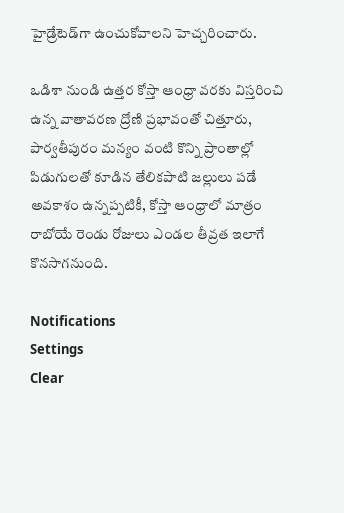హైడ్రేటెడ్‌గా ఉంచుకోవాలని హెచ్చరించారు.

ఒడిశా నుండి ఉత్తర కోస్తా ఆంధ్రా వరకు విస్తరించి ఉన్న వాతావరణ ద్రోణి ప్రభావంతో చిత్తూరు, పార్వతీపురం మన్యం వంటి కొన్ని ప్రాంతాల్లో పిడుగులతో కూడిన తేలికపాటి జల్లులు పడే అవకాశం ఉన్నప్పటికీ, కోస్తా ఆంధ్రాలో మాత్రం రాబోయే రెండు రోజులు ఎండల తీవ్రత ఇలాగే కొనసాగనుంది.

Notifications
Settings
Clear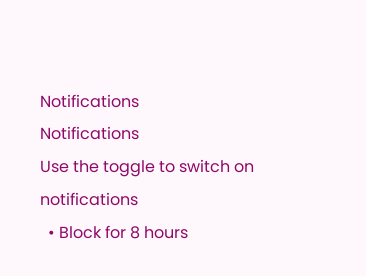Notifications
Notifications
Use the toggle to switch on notifications
  • Block for 8 hours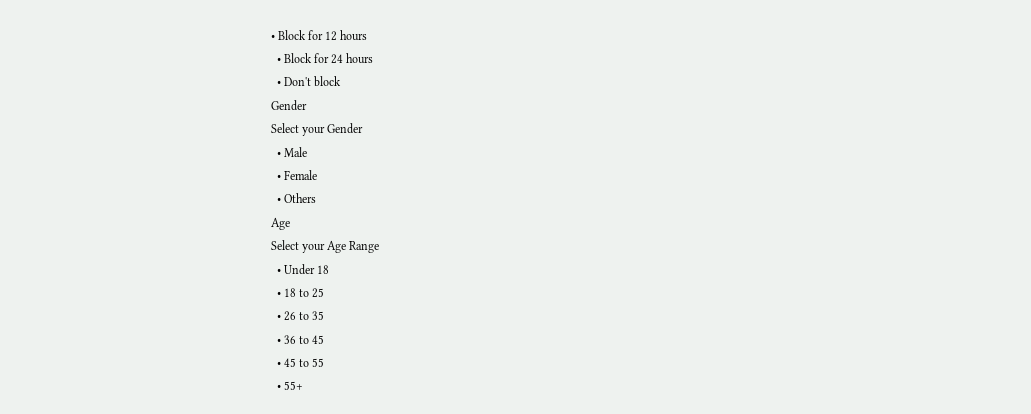• Block for 12 hours
  • Block for 24 hours
  • Don't block
Gender
Select your Gender
  • Male
  • Female
  • Others
Age
Select your Age Range
  • Under 18
  • 18 to 25
  • 26 to 35
  • 36 to 45
  • 45 to 55
  • 55+